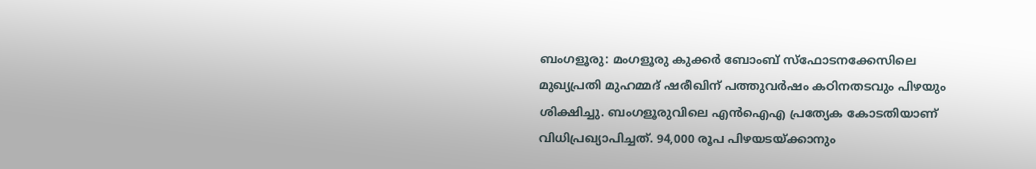ബംഗളൂരു: മംഗളൂരു കുക്കർ ബോംബ് സ്ഫോടനക്കേസിലെ മുഖ്യപ്രതി മുഹമ്മദ് ഷരീഖിന് പത്തുവർഷം കഠിനതടവും പിഴയും ശിക്ഷിച്ചു. ബംഗളൂരുവിലെ എൻഐഎ പ്രത്യേക കോടതിയാണ് വിധിപ്രഖ്യാപിച്ചത്. 94,000 രൂപ പിഴയടയ്ക്കാനും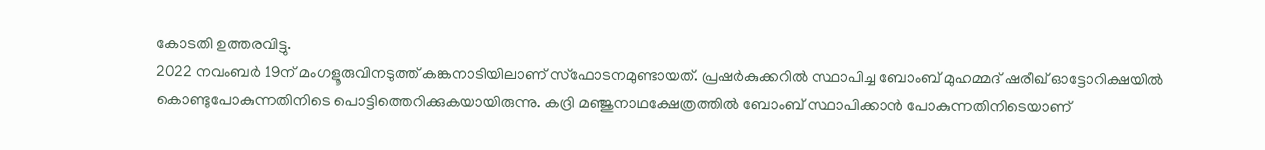കോടതി ഉത്തരവിട്ടു.
2022 നവംബർ 19ന് മംഗളൂരുവിനടുത്ത് കങ്കനാടിയിലാണ് സ്ഫോടനമുണ്ടായത്. പ്രഷർകുക്കറിൽ സ്ഥാപിച്ച ബോംബ് മുഹമ്മദ് ഷരീഖ് ഓട്ടോറിക്ഷയിൽ കൊണ്ടുപോകുന്നതിനിടെ പൊട്ടിത്തെറിക്കുകയായിരുന്നു. കദ്രി മഞ്ജുനാഥക്ഷേത്രത്തിൽ ബോംബ് സ്ഥാപിക്കാൻ പോകുന്നതിനിടെയാണ്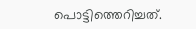പൊട്ടിത്തെറിച്ചത്.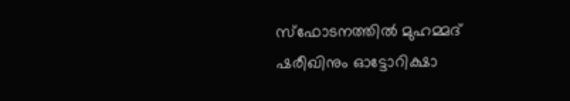സ്ഫോടനത്തിൽ മുഹമ്മദ് ഷരീഖിനും ഓട്ടോറിക്ഷാ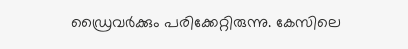ഡ്രൈവർക്കും പരിക്കേറ്റിരുന്നു. കേസിലെ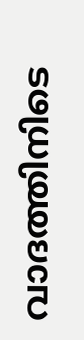വാദത്തിനിടെ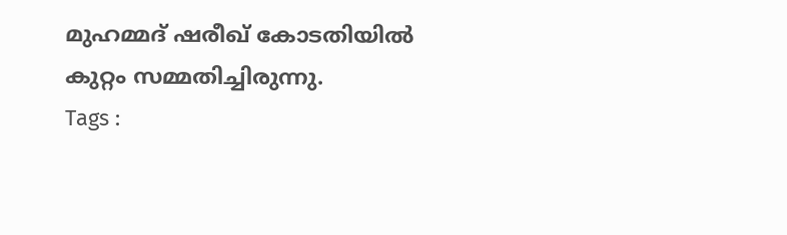മുഹമ്മദ് ഷരീഖ് കോടതിയിൽ കുറ്റം സമ്മതിച്ചിരുന്നു.
Tags :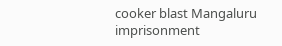cooker blast Mangaluru imprisonment